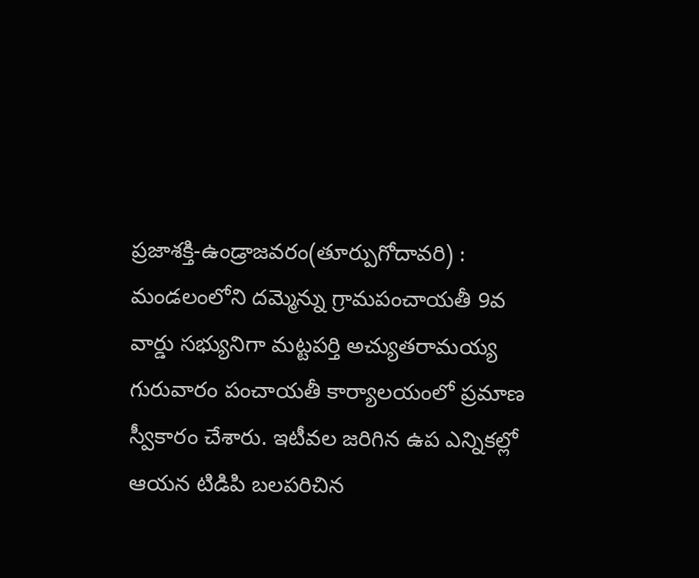ప్రజాశక్తి-ఉండ్రాజవరం(తూర్పుగోదావరి) : మండలంలోని దమ్మెన్ను గ్రామపంచాయతీ 9వ వార్డు సభ్యునిగా మట్టపర్తి అచ్యుతరామయ్య గురువారం పంచాయతీ కార్యాలయంలో ప్రమాణ స్వీకారం చేశారు. ఇటీవల జరిగిన ఉప ఎన్నికల్లో ఆయన టిడిపి బలపరిచిన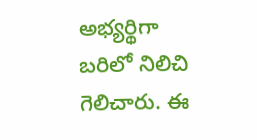అభ్యర్థిగా బరిలో నిలిచి గెలిచారు. ఈ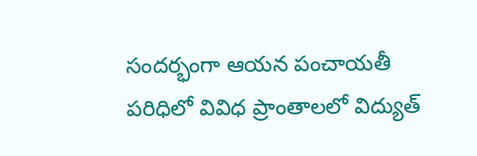సందర్భంగా ఆయన పంచాయతీ పరిధిలో వివిధ ప్రాంతాలలో విద్యుత్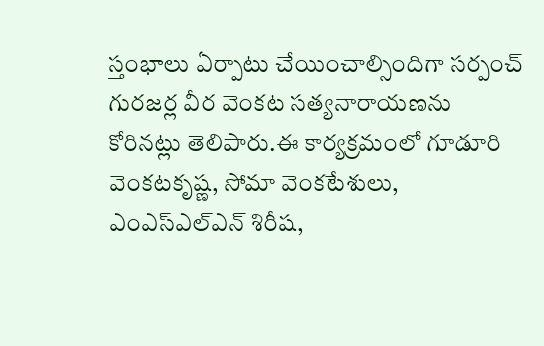స్తంభాలు ఏర్పాటు చేయించాల్సిందిగా సర్పంచ్ గురజర్ల వీర వెంకట సత్యనారాయణను కోరినట్లు తెలిపారు.ఈ కార్యక్రమంలో గూడూరి వెంకటకృష్ణ, సోమా వెంకటేశులు, ఎంఎస్ఎల్ఎన్ శిరీష,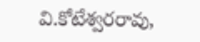వి.కోటేశ్వరరావు,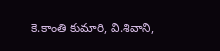కె.కాంతి కుమారి, వి.శివాని,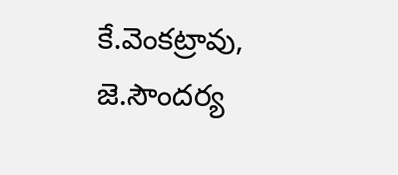కే.వెంకట్రావు, జె.సౌందర్య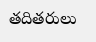తదితరులు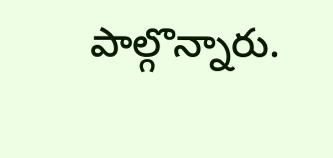పాల్గొన్నారు.